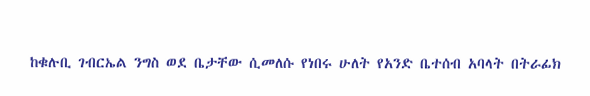ከቁሉቢ ገብርኤል ንግስ ወደ ቤታቸው ሲመለሱ የነበሩ ሁለት የአንድ ቤተሰብ አባላት በትራፊክ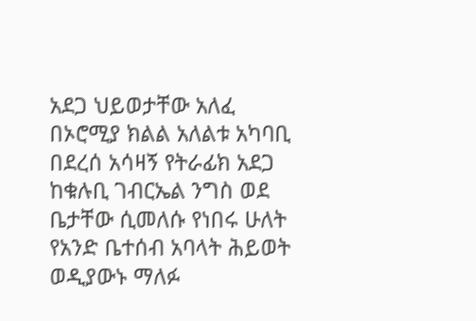አደጋ ህይወታቸው አለፈ
በኦሮሚያ ክልል አለልቱ አካባቢ በደረሰ አሳዛኝ የትራፊክ አደጋ ከቁሉቢ ገብርኤል ንግስ ወደ ቤታቸው ሲመለሱ የነበሩ ሁለት የአንድ ቤተሰብ አባላት ሕይወት ወዲያውኑ ማለፉ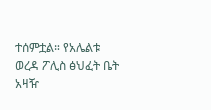ተሰምቷል። የአሌልቱ ወረዳ ፖሊስ ፅህፈት ቤት አዛዥ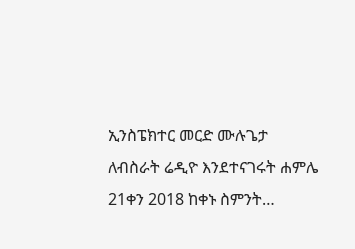ኢንስፔክተር መርድ ሙሉጌታ ለብስራት ሬዲዮ እንደተናገሩት ሐምሌ 21ቀን 2018 ከቀኑ ስምንት…